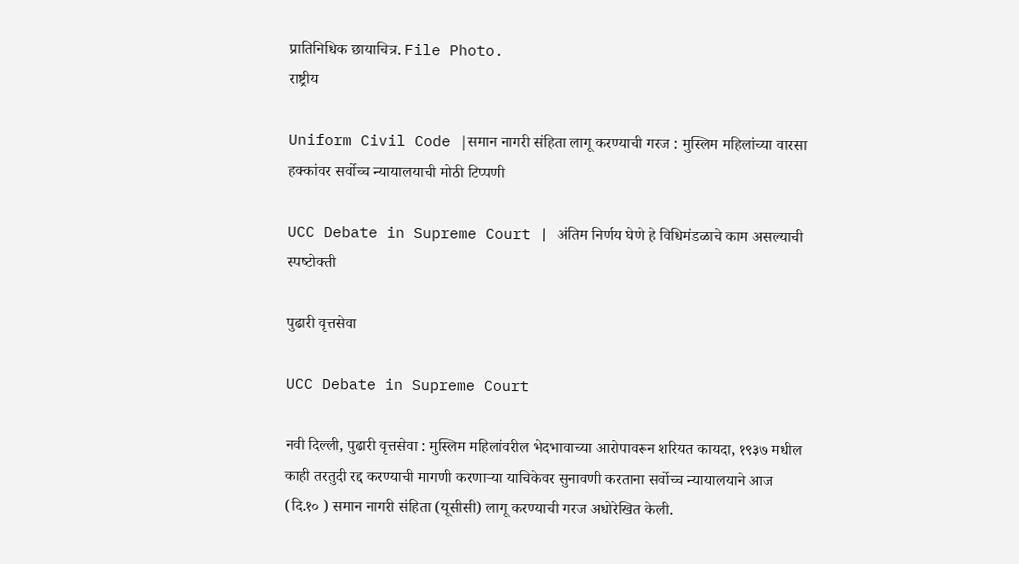प्रातिनिधिक छायाचित्र. File Photo.
राष्ट्रीय

Uniform Civil Code |समान नागरी संहिता लागू करण्याची गरज : मुस्लिम महिलांच्या वारसा हक्कांवर सर्वोच्च न्यायालयाची मोठी टिप्पणी

UCC Debate in Supreme Court | अंतिम निर्णय घेणे हे विधिमंडळाचे काम असल्याची स्‍पष्‍टोक्‍ती

पुढारी वृत्तसेवा

UCC Debate in Supreme Court

नवी दिल्ली, पुढारी वृत्तसेवा : मुस्लिम महिलांवरील भेदभावाच्या आरोपावरून शरियत कायदा, १९३७ मधील काही तरतुदी रद्द करण्याची मागणी करणाऱ्या याचिकेवर सुनावणी करताना सर्वोच्च न्यायालयाने आज (दि.१० ) समान नागरी संहिता (यूसीसी) लागू करण्याची गरज अधोरेखित केली.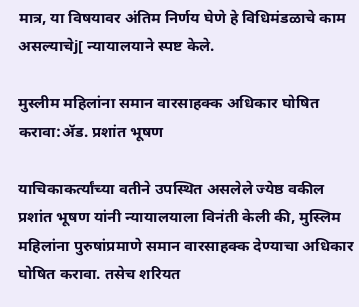मात्र, या विषयावर अंतिम निर्णय घेणे हे विधिमंडळाचे काम असल्याचेj[ न्यायालयाने स्पष्ट केले.

मुस्‍लीम महिलांना समान वारसाहक्‍क अधिकार घोषित करावा:ॲड. प्रशांत भूषण

याचिकाकर्त्यांच्या वतीने उपस्थित असलेले ज्येष्ठ वकील प्रशांत भूषण यांनी न्यायालयाला विनंती केली की, मुस्लिम महिलांना पुरुषांप्रमाणे समान वारसाहक्क देण्याचा अधिकार घोषित करावा. तसेच शरियत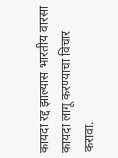कायदा रद्द झाल्यास भारतीय वारसा कायदा लागू करण्याचा विचार करावा.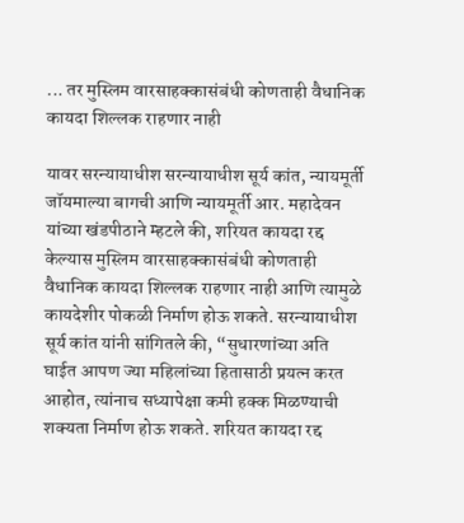... तर मुस्लिम वारसाहक्कासंबंधी कोणताही वैधानिक कायदा शिल्लक राहणार नाही

यावर सरन्यायाधीश सरन्यायाधीश सूर्य कांत, न्यायमूर्ती जॉयमाल्या बागची आणि न्यायमूर्ती आर. महादेवन यांच्या खंडपीठाने म्हटले की, शरियत कायदा रद्द केल्यास मुस्लिम वारसाहक्कासंबंधी कोणताही वैधानिक कायदा शिल्लक राहणार नाही आणि त्यामुळे कायदेशीर पोकळी निर्माण होऊ शकते. सरन्‍यायाधीश सूर्य कांत यांनी सांगितले की, “सुधारणांच्या अति घाईत आपण ज्या महिलांच्या हितासाठी प्रयत्न करत आहोत, त्यांनाच सध्यापेक्षा कमी हक्क मिळण्याची शक्यता निर्माण होऊ शकते. शरियत कायदा रद्द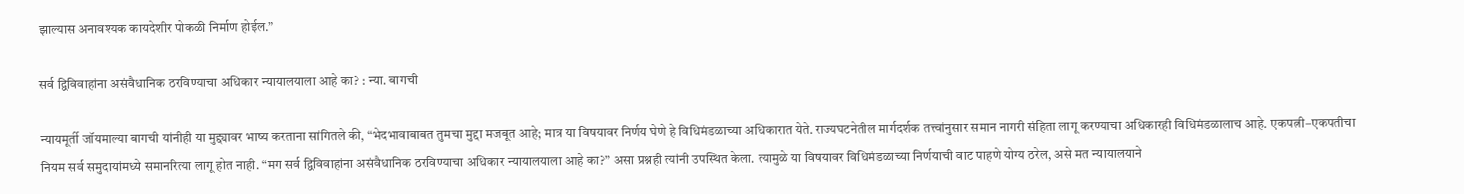झाल्यास अनावश्यक कायदेशीर पोकळी निर्माण होईल.”

सर्व द्विविवाहांना असंवैधानिक ठरविण्याचा अधिकार न्यायालयाला आहे का? : न्‍या. बागची

न्यायमूर्ती जॉयमाल्या बागची यांनीही या मुद्द्यावर भाष्य करताना सांगितले की, “भेदभावाबाबत तुमचा मुद्दा मजबूत आहे; मात्र या विषयावर निर्णय घेणे हे विधिमंडळाच्या अधिकारात येते. राज्यघटनेतील मार्गदर्शक तत्त्वांनुसार समान नागरी संहिता लागू करण्याचा अधिकारही विधिमंडळालाच आहे. एकपत्नी–एकपतीचा नियम सर्व समुदायांमध्ये समानरित्या लागू होत नाही. “मग सर्व द्विविवाहांना असंवैधानिक ठरविण्याचा अधिकार न्यायालयाला आहे का?” असा प्रश्नही त्यांनी उपस्थित केला. त्यामुळे या विषयावर विधिमंडळाच्या निर्णयाची वाट पाहणे योग्य ठरेल, असे मत न्यायालयाने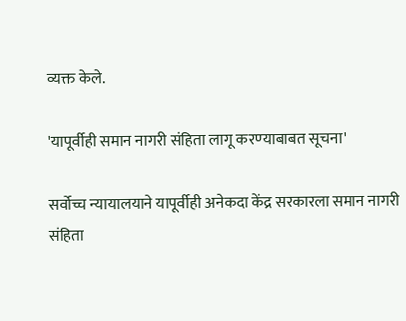व्यक्त केले.

'यापूर्वीही समान नागरी संहिता लागू करण्‍याबाबत सूचना'

सर्वोच्च न्यायालयाने यापूर्वीही अनेकदा केंद्र सरकारला समान नागरी संहिता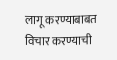लागू करण्याबाबत विचार करण्याची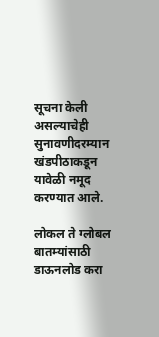सूचना केली असल्याचेही सुनावणीदरम्यान खंडपीठाकडून यावेळी नमूद करण्यात आले.

लोकल ते ग्लोबल बातम्यांसाठी डाऊनलोड करा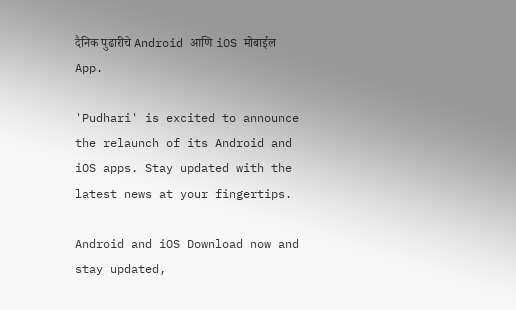दैनिक पुढारीचे Android आणि iOS मोबाईल App.

'Pudhari' is excited to announce the relaunch of its Android and iOS apps. Stay updated with the latest news at your fingertips.

Android and iOS Download now and stay updated,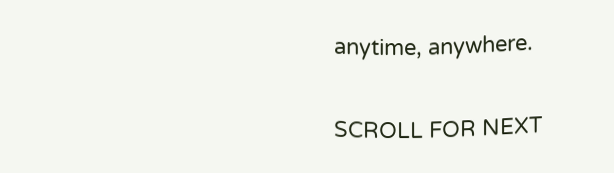anytime, anywhere.

SCROLL FOR NEXT